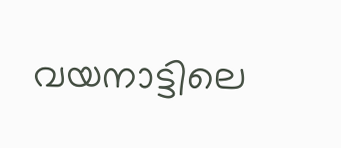വയനാട്ടിലെ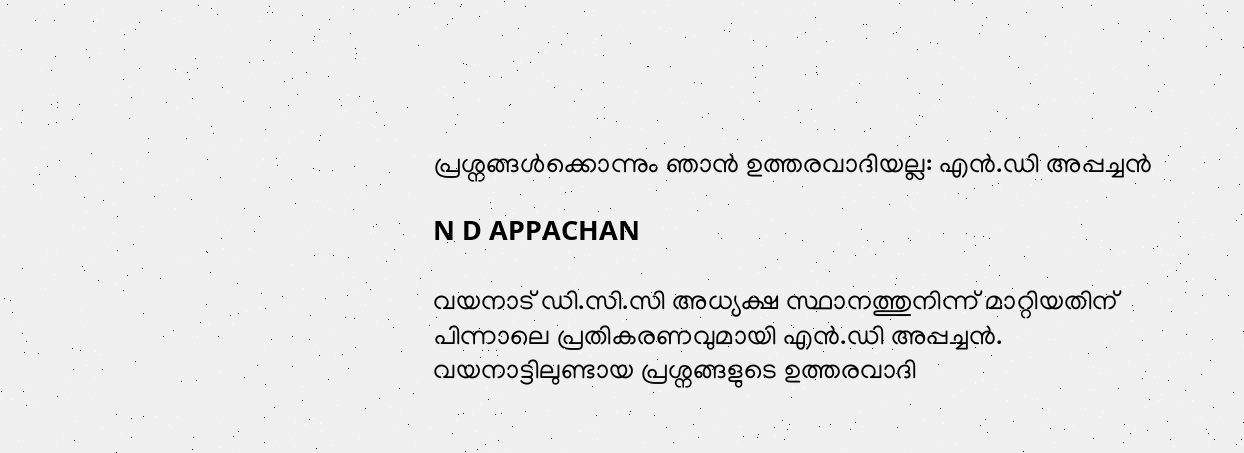പ്രശ്നങ്ങൾക്കൊന്നും ഞാൻ ഉത്തരവാദിയല്ല: എന്‍.ഡി അപ്പച്ചന്‍

N D APPACHAN

വയനാട് ഡി.സി.സി അധ്യക്ഷ സ്ഥാനത്തുനിന്ന് മാറ്റിയതിന് പിന്നാലെ പ്രതികരണവുമായി എന്‍.ഡി അപ്പച്ചന്‍. വയനാട്ടിലുണ്ടായ പ്രശ്നങ്ങളുടെ ഉത്തരവാദി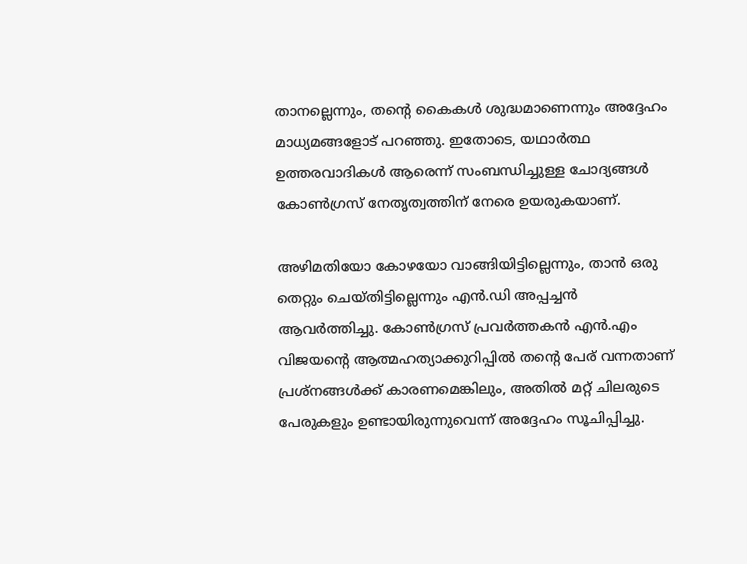താനല്ലെന്നും, തന്റെ കൈകള്‍ ശുദ്ധമാണെന്നും അദ്ദേഹം മാധ്യമങ്ങളോട് പറഞ്ഞു. ഇതോടെ, യഥാര്‍ത്ഥ ഉത്തരവാദികള്‍ ആരെന്ന് സംബന്ധിച്ചുള്ള ചോദ്യങ്ങള്‍ കോണ്‍ഗ്രസ് നേതൃത്വത്തിന് നേരെ ഉയരുകയാണ്.

അഴിമതിയോ കോഴയോ വാങ്ങിയിട്ടില്ലെന്നും, താന്‍ ഒരു തെറ്റും ചെയ്തിട്ടില്ലെന്നും എന്‍.ഡി അപ്പച്ചന്‍ ആവര്‍ത്തിച്ചു. കോണ്‍ഗ്രസ് പ്രവര്‍ത്തകന്‍ എന്‍.എം വിജയന്റെ ആത്മഹത്യാക്കുറിപ്പില്‍ തന്റെ പേര് വന്നതാണ് പ്രശ്നങ്ങള്‍ക്ക് കാരണമെങ്കിലും, അതില്‍ മറ്റ് ചിലരുടെ പേരുകളും ഉണ്ടായിരുന്നുവെന്ന് അദ്ദേഹം സൂചിപ്പിച്ചു.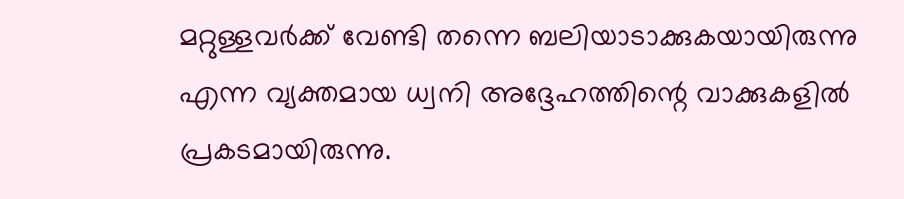മറ്റുള്ളവര്‍ക്ക് വേണ്ടി തന്നെ ബലിയാടാക്കുകയായിരുന്നു എന്ന വ്യക്തമായ ധ്വനി അദ്ദേഹത്തിന്റെ വാക്കുകളില്‍ പ്രകടമായിരുന്നു.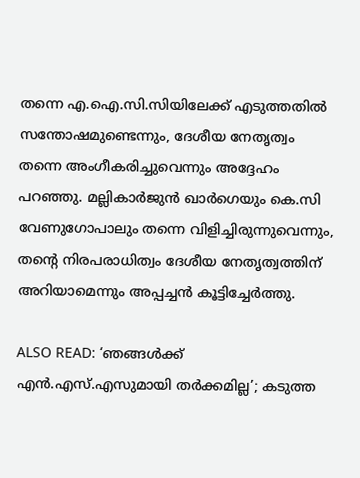തന്നെ എ.ഐ.സി.സിയിലേക്ക് എടുത്തതില്‍ സന്തോഷമുണ്ടെന്നും, ദേശീയ നേതൃത്വം തന്നെ അംഗീകരിച്ചുവെന്നും അദ്ദേഹം പറഞ്ഞു. മല്ലികാര്‍ജുന്‍ ഖാര്‍ഗെയും കെ.സി വേണുഗോപാലും തന്നെ വിളിച്ചിരുന്നുവെന്നും, തന്റെ നിരപരാധിത്വം ദേശീയ നേതൃത്വത്തിന് അറിയാമെന്നും അപ്പച്ചന്‍ കൂട്ടിച്ചേര്‍ത്തു.

ALSO READ: ‘ഞങ്ങൾക്ക് എന്‍.എസ്.എസുമായി തർക്കമില്ല’; കടുത്ത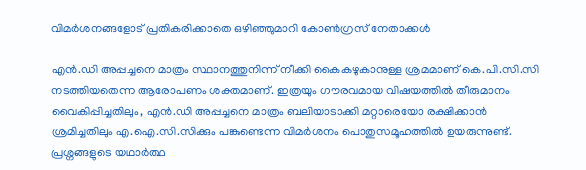വിമർശനങ്ങളോട് പ്രതികരിക്കാതെ ഒഴിഞ്ഞുമാറി കോണ്‍ഗ്രസ് നേതാക്കൾ

എന്‍.ഡി അപ്പച്ചനെ മാത്രം സ്ഥാനത്തുനിന്ന് നീക്കി കൈകഴുകാനുള്ള ശ്രമമാണ് കെ.പി.സി.സി നടത്തിയതെന്ന ആരോപണം ശക്തമാണ്. ഇത്രയും ഗൗരവമായ വിഷയത്തില്‍ തീരുമാനം വൈകിപ്പിച്ചതിലും, എന്‍.ഡി അപ്പച്ചനെ മാത്രം ബലിയാടാക്കി മറ്റാരെയോ രക്ഷിക്കാന്‍ ശ്രമിച്ചതിലും എ.ഐ.സി.സിക്കും പങ്കുണ്ടെന്ന വിമര്‍ശനം പൊതുസമൂഹത്തില്‍ ഉയരുന്നുണ്ട്. പ്രശ്നങ്ങളുടെ യഥാര്‍ത്ഥ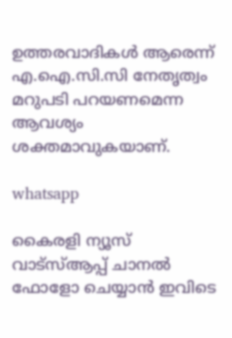ഉത്തരവാദികള്‍ ആരെന്ന് എ.ഐ.സി.സി നേതൃത്വം മറുപടി പറയണമെന്ന ആവശ്യം ശക്തമാവുകയാണ്.

whatsapp

കൈരളി ന്യൂസ് വാട്‌സ്ആപ്പ് ചാനല്‍ ഫോളോ ചെയ്യാന്‍ ഇവിടെ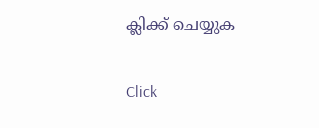ക്ലിക്ക് ചെയ്യുക

Click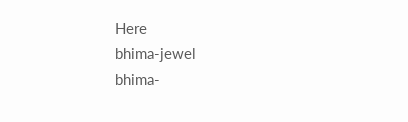Here
bhima-jewel
bhima-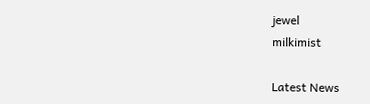jewel
milkimist

Latest News